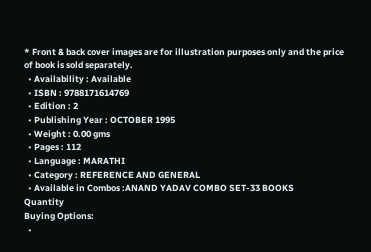* Front & back cover images are for illustration purposes only and the price of book is sold separately.
  • Availability : Available
  • ISBN : 9788171614769
  • Edition : 2
  • Publishing Year : OCTOBER 1995
  • Weight : 0.00 gms
  • Pages : 112
  • Language : MARATHI
  • Category : REFERENCE AND GENERAL
  • Available in Combos :ANAND YADAV COMBO SET-33 BOOKS
Quantity
Buying Options:
  •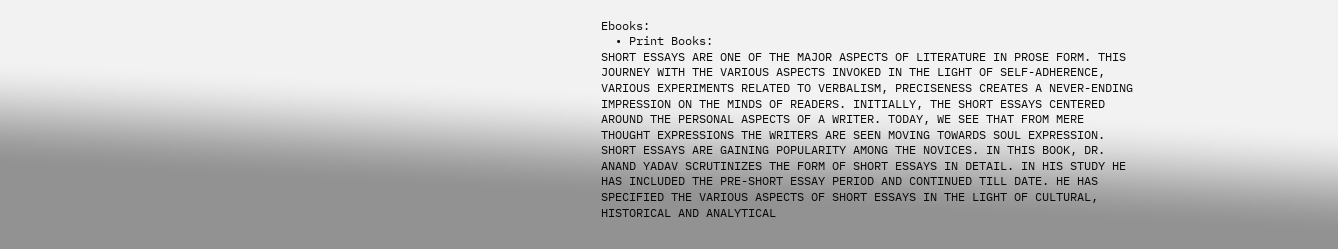Ebooks:
  • Print Books:
SHORT ESSAYS ARE ONE OF THE MAJOR ASPECTS OF LITERATURE IN PROSE FORM. THIS JOURNEY WITH THE VARIOUS ASPECTS INVOKED IN THE LIGHT OF SELF-ADHERENCE, VARIOUS EXPERIMENTS RELATED TO VERBALISM, PRECISENESS CREATES A NEVER-ENDING IMPRESSION ON THE MINDS OF READERS. INITIALLY, THE SHORT ESSAYS CENTERED AROUND THE PERSONAL ASPECTS OF A WRITER. TODAY, WE SEE THAT FROM MERE THOUGHT EXPRESSIONS THE WRITERS ARE SEEN MOVING TOWARDS SOUL EXPRESSION. SHORT ESSAYS ARE GAINING POPULARITY AMONG THE NOVICES. IN THIS BOOK, DR. ANAND YADAV SCRUTINIZES THE FORM OF SHORT ESSAYS IN DETAIL. IN HIS STUDY HE HAS INCLUDED THE PRE-SHORT ESSAY PERIOD AND CONTINUED TILL DATE. HE HAS SPECIFIED THE VARIOUS ASPECTS OF SHORT ESSAYS IN THE LIGHT OF CULTURAL, HISTORICAL AND ANALYTICAL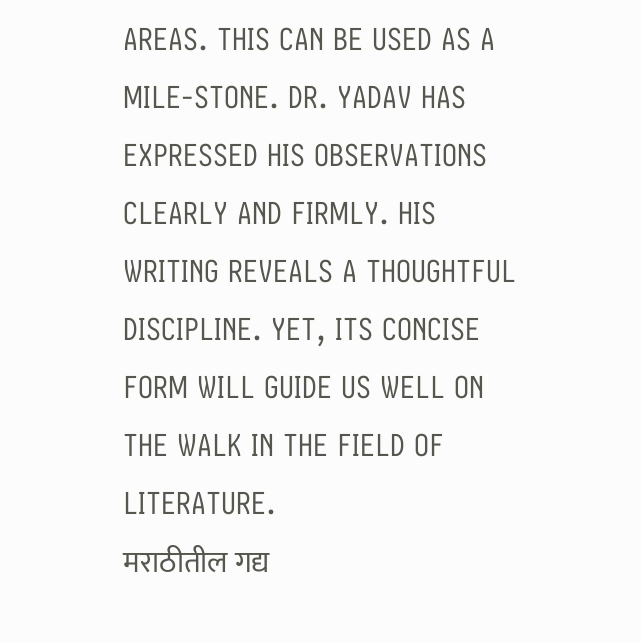AREAS. THIS CAN BE USED AS A MILE-STONE. DR. YADAV HAS EXPRESSED HIS OBSERVATIONS CLEARLY AND FIRMLY. HIS WRITING REVEALS A THOUGHTFUL DISCIPLINE. YET, ITS CONCISE FORM WILL GUIDE US WELL ON THE WALK IN THE FIELD OF LITERATURE.
मराठीतील गद्य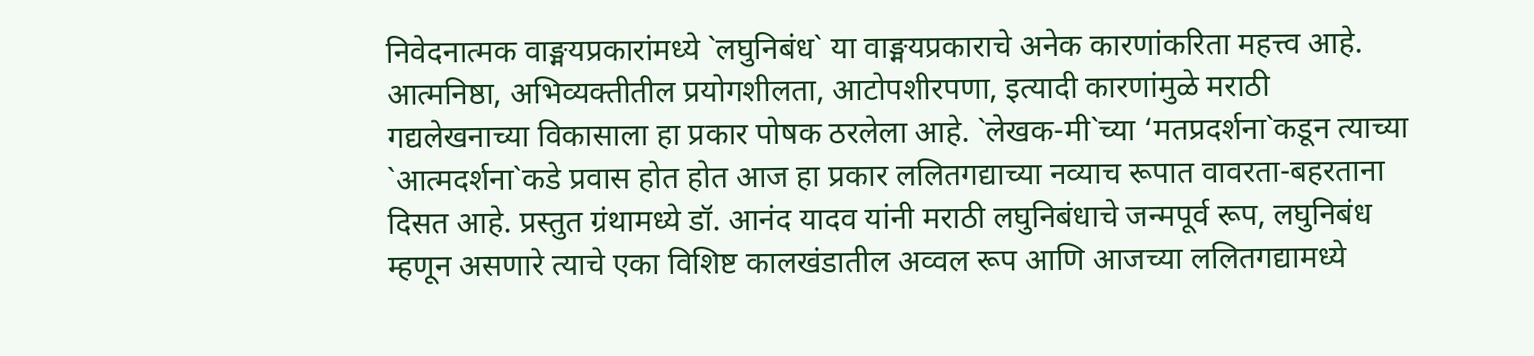निवेदनात्मक वाङ्मयप्रकारांमध्ये `लघुनिबंध` या वाङ्मयप्रकाराचे अनेक कारणांकरिता महत्त्व आहे. आत्मनिष्ठा, अभिव्यक्तीतील प्रयोगशीलता, आटोपशीरपणा, इत्यादी कारणांमुळे मराठी गद्यलेखनाच्या विकासाला हा प्रकार पोषक ठरलेला आहे. `लेखक-मी`च्या ‘मतप्रदर्शना`कडून त्याच्या `आत्मदर्शना`कडे प्रवास होत होत आज हा प्रकार ललितगद्याच्या नव्याच रूपात वावरता-बहरताना दिसत आहे. प्रस्तुत ग्रंथामध्ये डॉ. आनंद यादव यांनी मराठी लघुनिबंधाचे जन्मपूर्व रूप, लघुनिबंध म्हणून असणारे त्याचे एका विशिष्ट कालखंडातील अव्वल रूप आणि आजच्या ललितगद्यामध्ये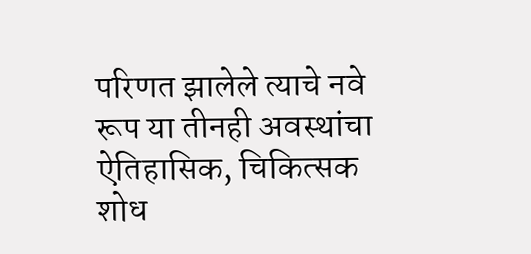परिणत झालेले त्याचे नवे रूप या तीनही अवस्थांचा ऐतिहासिक, चिकित्सक शोध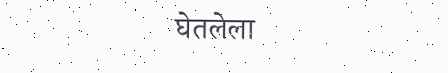घेतलेला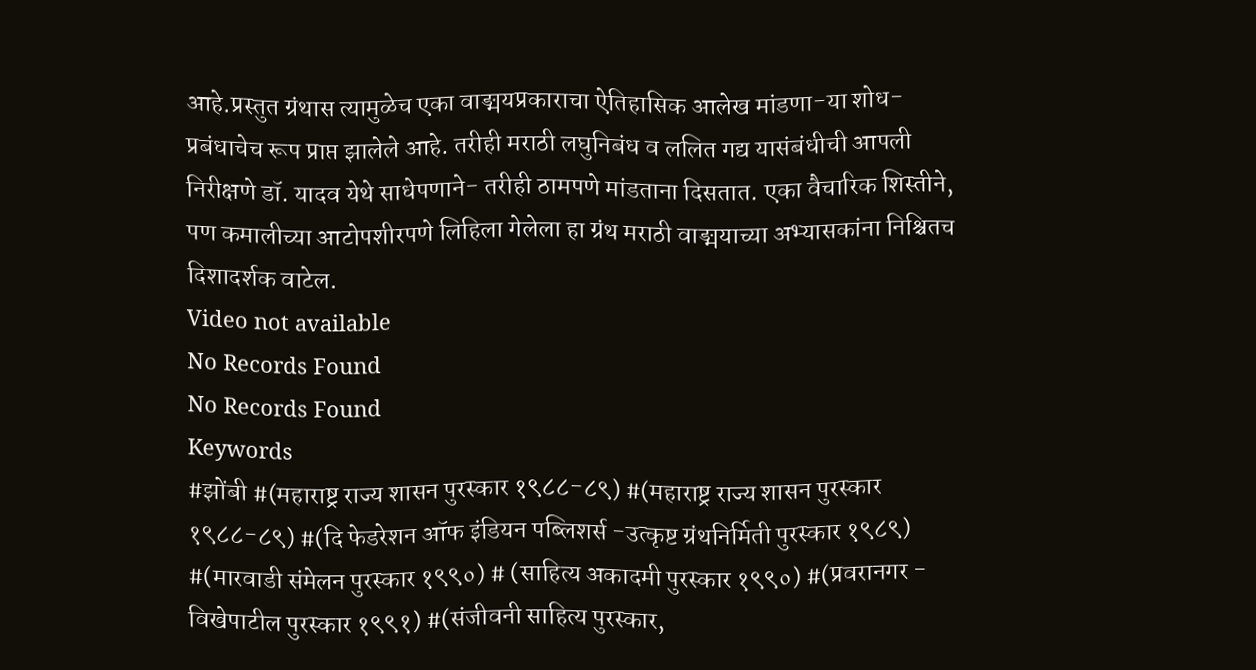आहे.प्रस्तुत ग्रंथास त्यामुळेच एका वाङ्मयप्रकाराचा ऐतिहासिक आलेख मांडणा-या शोध-प्रबंधाचेच रूप प्राप्त झालेले आहे. तरीही मराठी लघुनिबंध व ललित गद्य यासंबंधीची आपली निरीक्षणे डॉ. यादव येथे साधेपणाने- तरीही ठामपणे मांडताना दिसतात. एका वैचारिक शिस्तीने, पण कमालीच्या आटोपशीरपणे लिहिला गेलेला हा ग्रंथ मराठी वाङ्मयाच्या अभ्यासकांना निश्चितच दिशादर्शक वाटेल.
Video not available
No Records Found
No Records Found
Keywords
#झोंबी #(महाराष्ट्र राज्य शासन पुरस्कार १९८८-८९) #(महाराष्ट्र राज्य शासन पुरस्कार १९८८-८९) #(दि फेडरेशन ऑफ इंडियन पब्लिशर्स -उत्कृष्ट ग्रंथनिर्मिती पुरस्कार १९८९) #(मारवाडी संमेलन पुरस्कार १९९०) # (साहित्य अकादमी पुरस्कार १९९०) #(प्रवरानगर - विखेपाटील पुरस्कार १९९१) #(संजीवनी साहित्य पुरस्कार,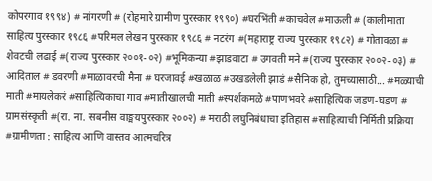कोपरगाव १९९४) # नांगरणी # (रोहमारे ग्रामीण पुरस्कार १९९०) #घरभिंती #काचवेल #माऊली # (कालीमाता साहित्य पुरस्कार १९८६ #परिमल लेखन पुरस्कार १९८६ # नटरंग #(महाराष्ट्र राज्य पुरस्कार १९८२) # गोतावळा # शेवटची लढाई #(राज्य पुरस्कार २००१-०२) #भूमिकन्या #झाडवाटा # उगवती मने #(राज्य पुरस्कार २००२-०३) # आदिताल # डवरणी #माळावरची मैना # घरजावई #खळाळ #उखडलेली झाडं #सैनिक हो, तुमच्यासाठी... #मळ्याची माती #मायलेकरं #साहित्यिकाचा गाव #मातीखालची माती #स्पर्शकमळे #पाणभवरे #साहित्यिक जडण-घडण # ग्रामसंस्कृती #(रा. ना. सबनीस वाङ्मयपुरस्कार २००२) # मराठी लघुनिबंधाचा इतिहास #साहित्याची निर्मिती प्रक्रिया #ग्रामीणता : साहित्य आणि वास्तव आत्मचरित्र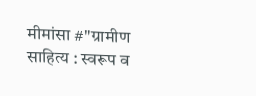मीमांसा #"ग्रामीण साहित्य : स्वरूप व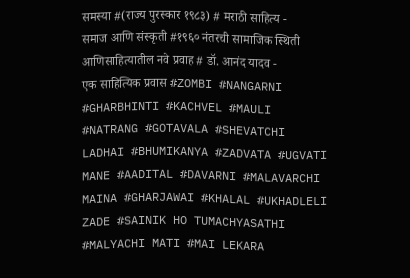समस्या #(राज्य पुरस्कार १९८३) # मराठी साहित्य - समाज आणि संस्कृती #१९६० नंतरची सामाजिक स्थिती आणिसाहित्यातील नवे प्रवाह # डॉ. आनंद यादव - एक साहित्यिक प्रवास #ZOMBI #NANGARNI #GHARBHINTI #KACHVEL #MAULI #NATRANG #GOTAVALA #SHEVATCHI LADHAI #BHUMIKANYA #ZADVATA #UGVATI MANE #AADITAL #DAVARNI #MALAVARCHI MAINA #GHARJAWAI #KHALAL #UKHADLELI ZADE #SAINIK HO TUMACHYASATHI #MALYACHI MATI #MAI LEKARA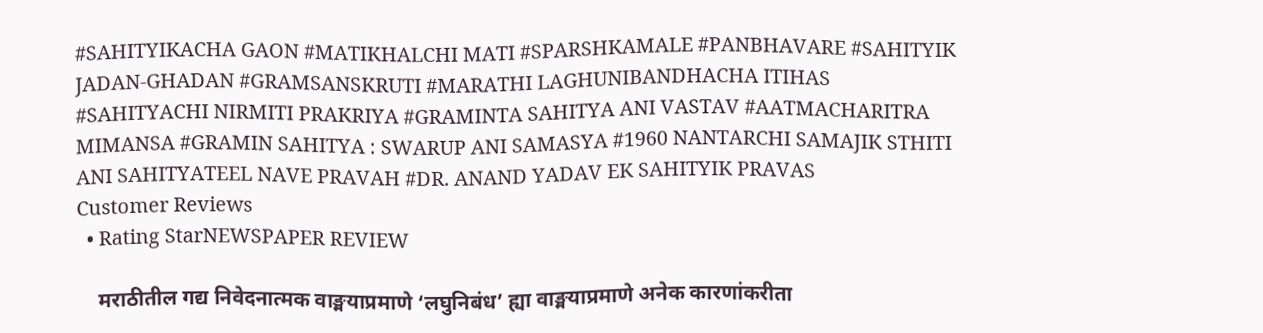#SAHITYIKACHA GAON #MATIKHALCHI MATI #SPARSHKAMALE #PANBHAVARE #SAHITYIK JADAN-GHADAN #GRAMSANSKRUTI #MARATHI LAGHUNIBANDHACHA ITIHAS #SAHITYACHI NIRMITI PRAKRIYA #GRAMINTA SAHITYA ANI VASTAV #AATMACHARITRA MIMANSA #GRAMIN SAHITYA : SWARUP ANI SAMASYA #1960 NANTARCHI SAMAJIK STHITI ANI SAHITYATEEL NAVE PRAVAH #DR. ANAND YADAV EK SAHITYIK PRAVAS
Customer Reviews
  • Rating StarNEWSPAPER REVIEW

    मराठीतील गद्य निवेदनात्मक वाङ्मयाप्रमाणे ‘लघुनिबंध’ ह्या वाङ्मयाप्रमाणे अनेक कारणांकरीता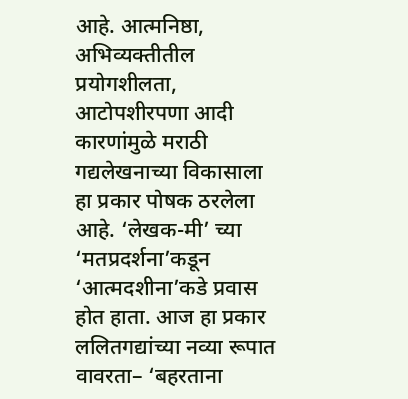आहे. आत्मनिष्ठा, अभिव्यक्तीतील प्रयोगशीलता, आटोपशीरपणा आदी कारणांमुळे मराठी गद्यलेखनाच्या विकासाला हा प्रकार पोषक ठरलेला आहे. ‘लेखक-मी’ च्या ‘मतप्रदर्शना’कडून ‘आत्मदशीना’कडे प्रवास होत हाता. आज हा प्रकार ललितगद्यांच्या नव्या रूपात वावरता– ‘बहरताना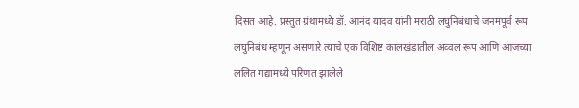दिसत आहे. प्रस्तुत ग्रंथामध्ये डॉ. आनंद यादव यांनी मराठी लघुनिबंधाचे जनमपूर्व रूप लघुनिबंध म्हणून असणारे त्याचे एक विशिष्ट कालखंडातील अव्वल रूप आणि आजच्या ललित गद्यामध्ये परिणत झालेले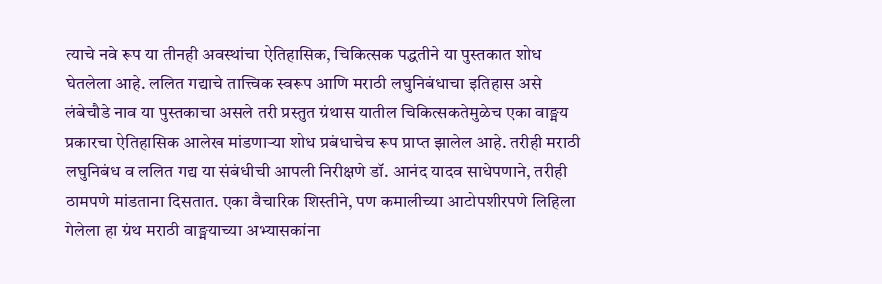त्याचे नवे रूप या तीनही अवस्थांचा ऐतिहासिक, चिकित्सक पद्धतीने या पुस्तकात शोध घेतलेला आहे. ललित गद्याचे तात्त्विक स्वरूप आणि मराठी लघुनिबंधाचा इतिहास असे लंबेचौडे नाव या पुस्तकाचा असले तरी प्रस्तुत ग्रंथास यातील चिकित्सकतेमुळेच एका वाङ्मय प्रकारचा ऐतिहासिक आलेख मांडणाऱ्या शोध प्रबंधाचेच रूप प्राप्त झालेल आहे. तरीही मराठी लघुनिबंध व ललित गद्य या संबंधीची आपली निरीक्षणे डॉ. आनंद यादव साधेपणाने, तरीही ठामपणे मांडताना दिसतात. एका वैचारिक शिस्तीने, पण कमालीच्या आटोपशीरपणे लिहिला गेलेला हा ग्रंथ मराठी वाङ्मयाच्या अभ्यासकांना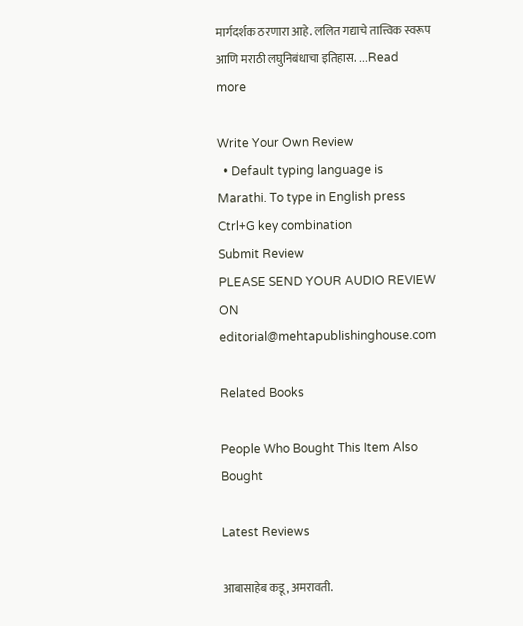मार्गदर्शक ठरणारा आहे. ललित गद्याचे तात्त्विक स्वरूप आणि मराठी लघुनिबंधाचा इतिहास. ...Read more

Write Your Own Review
  • Default typing language is Marathi. To type in English press Ctrl+G key combination
Submit Review
PLEASE SEND YOUR AUDIO REVIEW ON editorial@mehtapublishinghouse.com

Related Books

People Who Bought This Item Also Bought

Latest Reviews

आबासाहेब कडू, अमरावती.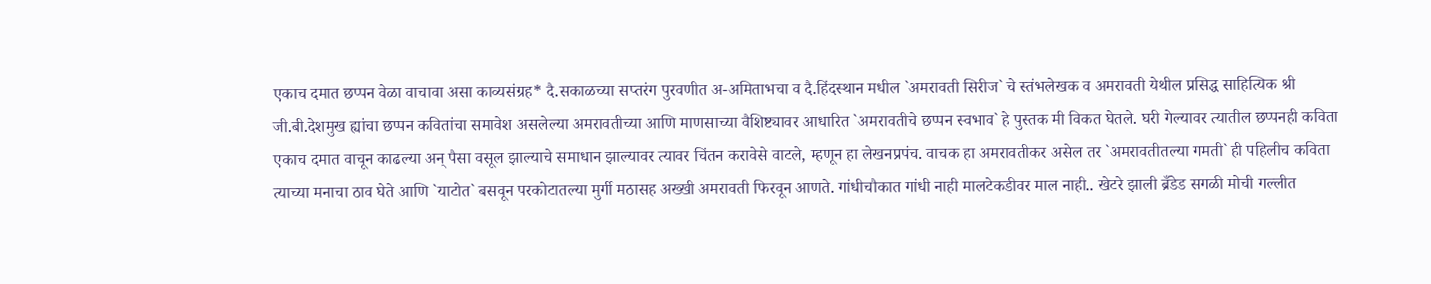एकाच दमात छप्पन वेळा वाचावा असा काव्यसंग्रह* दै.सकाळच्या सप्तरंग पुरवणीत अ-अमिताभचा व दै.हिंदस्थान मधील `अमरावती सिरीज` चे स्तंभलेखक व अमरावती येथील प्रसिद्ध साहित्यिक श्री जी.बी.देशमुख ह्यांचा छप्पन कवितांचा समावेश असलेल्या अमरावतीच्या आणि माणसाच्या वैशिष्ट्यावर आधारित `अमरावतीचे छप्पन स्वभाव` हे पुस्तक मी विकत घेतले. घरी गेल्यावर त्यातील छप्पनही कविता एकाच दमात वाचून काढल्या अन् पैसा वसूल झाल्याचे समाधान झाल्यावर त्यावर चिंतन करावेसे वाटले, म्हणून हा लेखनप्रपंच. वाचक हा अमरावतीकर असेल तर `अमरावतीतल्या गमती` ही पहिलीच कविता त्याच्या मनाचा ठाव घेते आणि `याटोत` बसवून परकोटातल्या मुर्गी मठासह अख्खी अमरावती फिरवून आणते. गांधीचौकात गांधी नाही मालटेकडीवर माल नाही.. खेटरे झाली ब्रँडेड सगळी मोची गल्लीत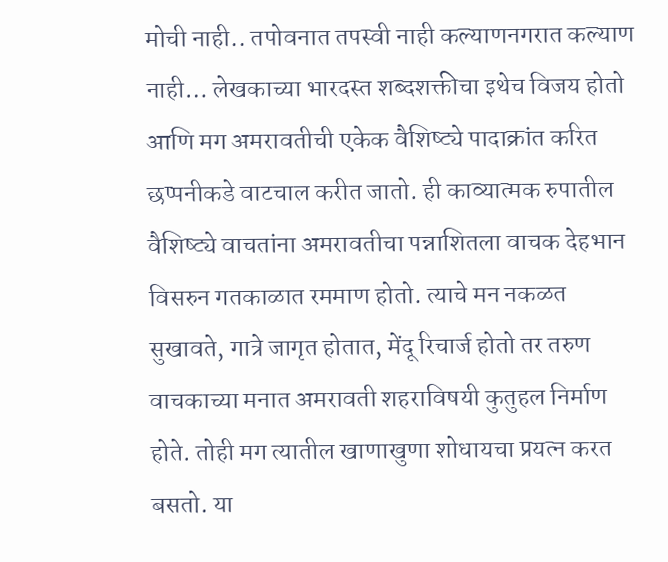मोची नाही.. तपोवनात तपस्वी नाही कल्याणनगरात कल्याण नाही… लेखकाच्या भारदस्त शब्दशक्तीचा इथेच विजय होतो आणि मग अमरावतीची एकेक वैशिष्ट्ये पादाक्रांत करित छप्पनीकडे वाटचाल करीत जातो. ही काव्यात्मक रुपातील वैशिष्ट्ये वाचतांना अमरावतीचा पन्नाशितला वाचक देहभान विसरुन गतकाळात रममाण होतो. त्याचे मन नकळत सुखावते, गात्रे जागृत होतात, मेंदू रिचार्ज होतो तर तरुण वाचकाच्या मनात अमरावती शहराविषयी कुतुहल निर्माण होते. तोही मग त्यातील खाणाखुणा शोधायचा प्रयत्न करत बसतो. या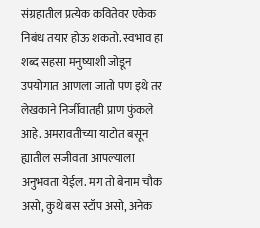संग्रहातील प्रत्येक कवितेवर एकेक निबंध तयार होऊ शकतो. स्वभाव हा शब्द सहसा मनुष्याशी जोडून उपयोगात आणला जातो पण इथे तर लेखकाने निर्जीवातही प्राण फुंकले आहे. अमरावतीच्या याटोत बसून ह्यातील सजीवता आपल्याला अनुभवता येईल. मग तो बेनाम चौक असो, कुथे बस स्टॉप असो, अनेक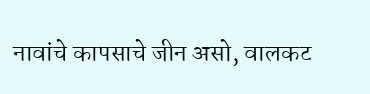नावांचे कापसाचे जीन असो, वालकट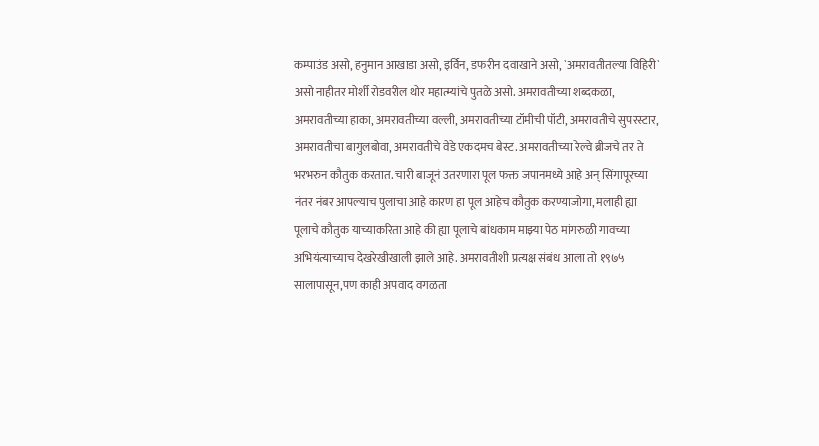कम्पाउंड असो, हनुमान आखाडा असो, इर्विन, डफरीन दवाखाने असो, `अमरावतीतल्या विहिरी` असो नाहीतर मोर्शी रोडवरील थोर महात्म्यांचे पुतळे असो. अमरावतीच्या शब्दकळा, अमरावतीच्या हाका, अमरावतीच्या वल्ली, अमरावतीच्या टॉमीची पॉटी, अमरावतीचे सुपरस्टार, अमरावतीचा बागुलबोवा, अमरावतीचे वेडे एकदमच बेस्ट. अमरावतीच्या रेल्वे ब्रीजचे तर ते भरभरुन कौतुक करतात. चारी बाजूनं उतरणारा पूल फक्त जपानमध्ये आहे अन् सिंगापूरच्या नंतर नंबर आपल्याच पुलाचा आहे कारण हा पूल आहेच कौतुक करण्याजोगा, मलाही ह्या पूलाचे कौतुक याच्याकरिता आहे की ह्या पूलाचे बांधकाम माझ्या पेठ मांगरुळी गावच्या अभियंत्याच्याच देखरेखीखाली झाले आहे. अमरावतीशी प्रत्यक्ष संबंध आला तो १९७५ सालापासून,पण काही अपवाद वगळता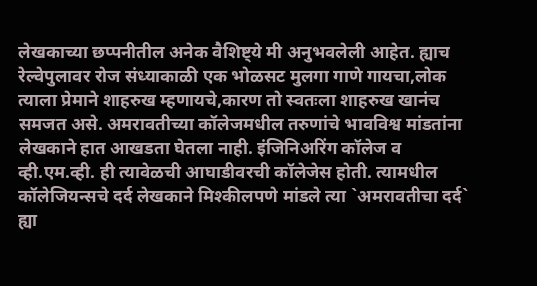लेखकाच्या छप्पनीतील अनेक वैशिष्ट्ये मी अनुभवलेली आहेत. ह्याच रेल्वेपुलावर रोज संध्याकाळी एक भोळसट मुलगा गाणे गायचा,लोक त्याला प्रेमाने शाहरुख म्हणायचे,कारण तो स्वतःला शाहरुख खानंच समजत असे. अमरावतीच्या कॉलेजमधील तरुणांचे भावविश्व मांडतांना लेखकाने हात आखडता घेतला नाही. इंजिनिअरिंग कॉलेज व व्ही.एम.व्ही. ही त्यावेळची आघाडीवरची कॉलेजेस होती. त्यामधील कॉलेजियन्सचे दर्द लेखकाने मिश्कीलपणे मांडले त्या `अमरावतीचा दर्द` ह्या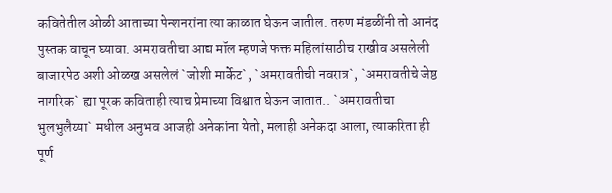कवितेतील ओळी आताच्या पेन्शनरांना त्या काळात घेऊन जातील. तरुण मंडळींनी तो आनंद पुस्तक वाचून घ्यावा. अमरावतीचा आद्य मॉल म्हणजे फक्त महिलांसाठीच राखीव असलेली बाजारपेठ अशी ओळख असलेलं `जोशी मार्केट`, `अमरावतीची नवरात्र`, `अमरावतीचे जेष्ठ नागरिक` ह्या पूरक कविताही त्याच प्रेमाच्या विश्वात घेऊन जातात.. `अमरावतीचा भुलभुलैय्या` मधील अनुभव आजही अनेकांना येतो, मलाही अनेकदा आला, त्याकरिता ही पूर्ण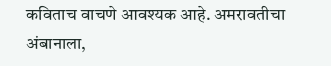कविताच वाचणे आवश्यक आहे. अमरावतीचा अंबानाला,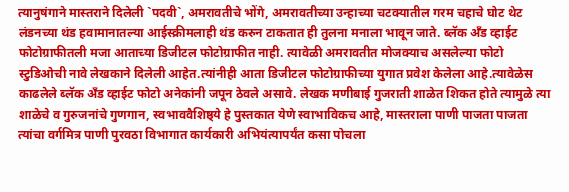त्यानुषंगाने मास्तराने दिलेली `पदवी`, अमरावतीचे भोंगे, अमरावतीच्या उन्हाच्या चटक्यातील गरम चहाचे घोट थेट लंडनच्या थंड हवामानातल्या आईस्क्रीमलाही थंड करुन टाकतात ही तुलना मनाला भावून जाते. ब्लॅक अँड व्हाईट फोटोग्राफीतली मजा आताच्या डिजीटल फोटोग्राफीत नाही. त्यावेळी अमरावतीत मोजक्याच असलेल्या फोटो स्टुडिओची नावे लेखकाने दिलेली आहेत.त्यांनीही आता डिजीटल फोटोग्राफीच्या युगात प्रवेश केलेला आहे.त्यावेळेस काढलेले ब्लॅक अँड व्हाईट फोटो अनेकांनी जपून ठेवले असावे. लेखक मणीबाई गुजराती शाळेत शिकत होते त्यामुळे त्या शाळेचे व गुरुजनांचे गुणगान, स्वभाववैशिष्ठ्ये हे पुस्तकात येणे स्वाभाविकच आहे, मास्तराला पाणी पाजता पाजता त्यांचा वर्गमित्र पाणी पुरवठा विभागात कार्यकारी अभियंत्यापर्यंत कसा पोचला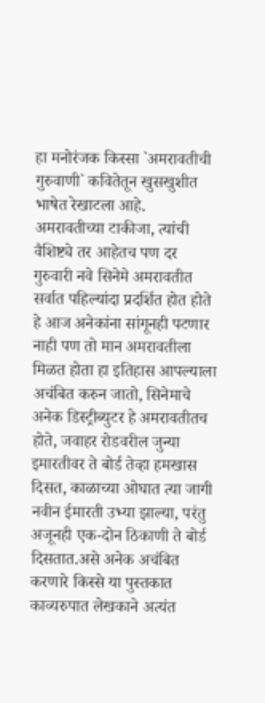हा मनोरंजक किस्सा `अमरावतीची गुरुवाणी` कवितेतून खुसखुशीत भाषेत रेखाटला आहे. अमरावतीच्या टाकीजा, त्यांची वैशिष्ट्ये तर आहेतच पण दर गुरुवारी नवे सिनेमे अमरावतीत सर्वात पहिल्यांदा प्रदर्शित होत होते हे आज अनेकांना सांगूनही पटणार नाही पण तो मान अमरावतीला मिळत होता हा इतिहास आपल्याला अचंबित करुन जातो, सिनेमाचे अनेक डिस्ट्रीब्युटर हे अमरावतीतच होते, जवाहर रोडवरील जुन्या इमारतीवर ते बोर्ड तेव्हा हमखास दिसत, काळाच्या ओघात त्या जागी नवीन ईमारती उभ्या झाल्या, परंतु अजूनही एक-दोन ठिकाणी ते बोर्ड दिसतात.असे अनेक अचंबित करणारे किस्से या पुस्तकात काव्यरुपात लेखकाने अत्यंत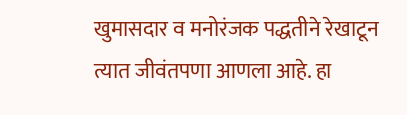खुमासदार व मनोरंजक पद्धतीने रेखाटून त्यात जीवंतपणा आणला आहे. हा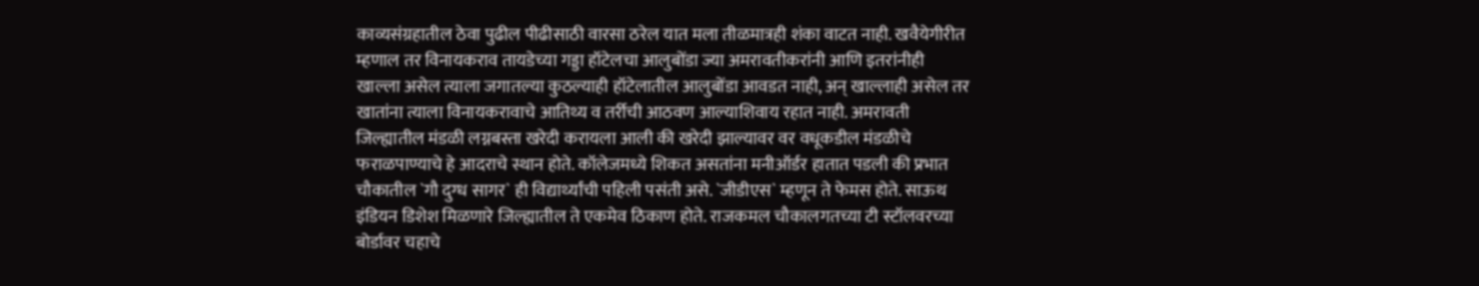काव्यसंग्रहातील ठेवा पुढील पीढीसाठी वारसा ठरेल यात मला तीळमात्रही शंका वाटत नाही. खवैयेगीरीत म्हणाल तर विनायकराव तायडेच्या गड्डा हॉटेलचा आलुबोंडा ज्या अमरावतीकरांनी आणि इतरांनीही खाल्ला असेल त्याला जगातल्या कुठल्याही हॉटेलातील आलुबोंडा आवडत नाही, अन् खाल्लाही असेल तर खातांना त्याला विनायकरावाचे आतिथ्य व तर्रीची आठवण आल्याशिवाय रहात नाही. अमरावती जिल्ह्यातील मंडळी लग्नबस्ता खरेदी करायला आली की खरेदी झाल्यावर वर वधूकडील मंडळीचे फराळपाण्याचे हे आदराचे स्थान होते. कॉलेजमध्ये शिकत असतांना मनीऑर्डर हातात पडली की प्रभात चौकातील `गौ दुग्ध सागर` ही विद्यार्थ्यांची पहिली पसंती असे. `जीडीएस` म्हणून ते फेमस होते. साऊथ इंडियन डिशेश मिळणारे जिल्ह्यातील ते एकमेव ठिकाण होते. राजकमल चौकालगतच्या टी स्टॉलवरच्या बोर्डावर चहाचे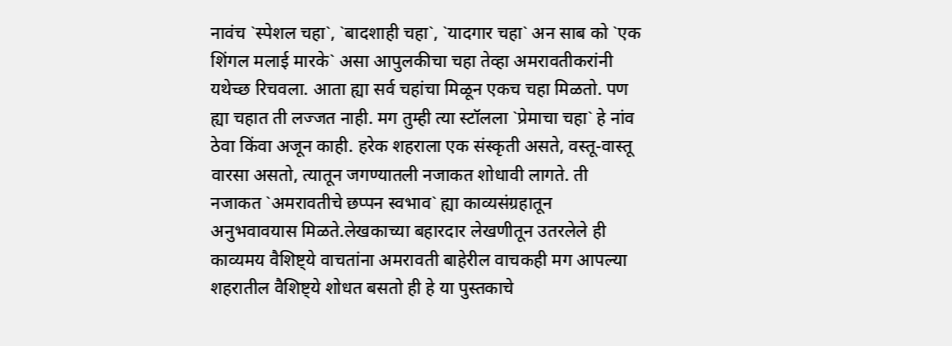नावंच `स्पेशल चहा`, `बादशाही चहा`, `यादगार चहा` अन साब को `एक शिंगल मलाई मारके` असा आपुलकीचा चहा तेव्हा अमरावतीकरांनी यथेच्छ रिचवला. आता ह्या सर्व चहांचा मिळून एकच चहा मिळतो. पण ह्या चहात ती लज्जत नाही. मग तुम्ही त्या स्टॉलला `प्रेमाचा चहा` हे नांव ठेवा किंवा अजून काही. हरेक शहराला एक संस्कृती असते, वस्तू-वास्तू वारसा असतो, त्यातून जगण्यातली नजाकत शोधावी लागते. ती नजाकत `अमरावतीचे छप्पन स्वभाव` ह्या काव्यसंग्रहातून अनुभवावयास मिळते.लेखकाच्या बहारदार लेखणीतून उतरलेले ही काव्यमय वैशिष्ट्ये वाचतांना अमरावती बाहेरील वाचकही मग आपल्या शहरातील वैशिष्ट्ये शोधत बसतो ही हे या पुस्तकाचे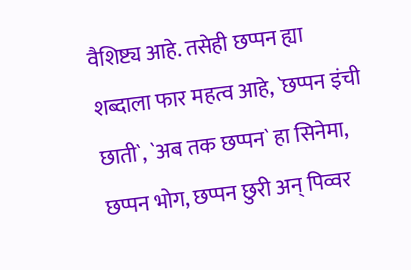वैशिष्ट्य आहे. तसेही छप्पन ह्या शब्दाला फार महत्व आहे, `छप्पन इंची छाती`, `अब तक छप्पन` हा सिनेमा, छप्पन भोग, छप्पन छुरी अन् पिव्वर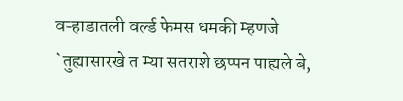वऱ्हाडातली वर्ल्ड फेमस धमकी म्हणजे `तुह्यासारखे त म्या सतराशे छप्पन पाह्यले बे,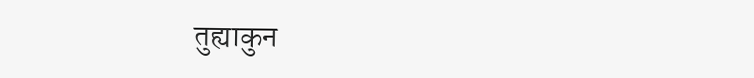तुह्याकुन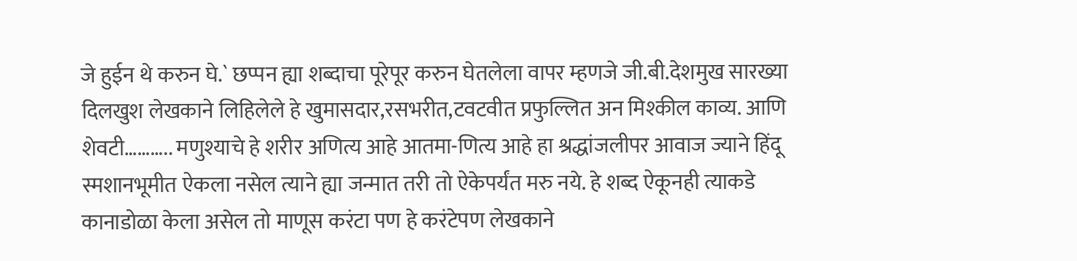जे हुईन थे करुन घे.` छप्पन ह्या शब्दाचा पूरेपूर करुन घेतलेला वापर म्हणजे जी.बी.देशमुख सारख्या दिलखुश लेखकाने लिहिलेले हे खुमासदार,रसभरीत,टवटवीत प्रफुल्लित अन मिश्कील काव्य. आणि शेवटी……….. मणुश्याचे हे शरीर अणित्य आहे आतमा-णित्य आहे हा श्रद्धांजलीपर आवाज ज्याने हिंदू स्मशानभूमीत ऐकला नसेल त्याने ह्या जन्मात तरी तो ऐकेपर्यंत मरु नये. हे शब्द ऐकूनही त्याकडे कानाडोळा केला असेल तो माणूस करंटा पण हे करंटेपण लेखकाने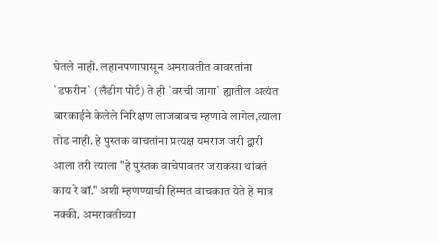घेतले नाही. लहानपणापासून अमरावतीत वावरतांना `डफरीन` (लँडीग पोर्ट) ते ही `वरची जागा` ह्यातील अत्यंत बारकाईने केलेले निरिक्षण लाजबाबच म्हणावे लागेल,त्याला तोड नाही. हे पुस्तक वाचतांना प्रत्यक्ष यमराज जरी द्वारी आला तरी त्याला "हे पुस्तक वाचेपावतर जराकसा थांबतं काय रे बॉ." अशी म्हणण्याची हिम्मत वाचकात येते हे मात्र नक्की. अमरावतीच्या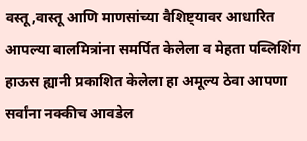वस्तू,वास्तू आणि माणसांच्या वैशिष्ट्यावर आधारित आपल्या बालमित्रांना समर्पित केलेला व मेहता पब्लिशिंग हाऊस ह्यानी प्रकाशित केलेला हा अमूल्य ठेवा आपणा सर्वांना नक्कीच आवडेल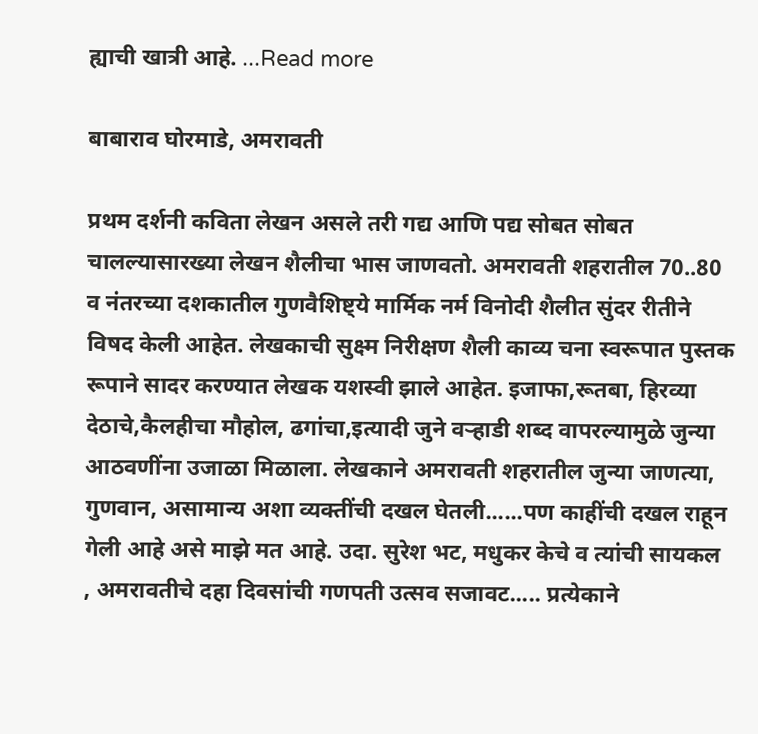ह्याची खात्री आहे. ...Read more

बाबाराव घोरमाडे, अमरावती

प्रथम दर्शनी कविता लेखन असले तरी गद्य आणि पद्य सोबत सोबत चालल्यासारख्या लेखन शैलीचा भास जाणवतो. अमरावती शहरातील 70..80 व नंतरच्या दशकातील गुणवैशिष्ट्ये मार्मिक नर्म विनोदी शैलीत सुंदर रीतीने विषद केली आहेत. लेखकाची सुक्ष्म निरीक्षण शैली काव्य चना स्वरूपात पुस्तक रूपाने सादर करण्यात लेखक यशस्वी झाले आहेत. इजाफा,रूतबा, हिरव्या देठाचे,कैलहीचा मौहोल, ढगांचा,इत्यादी जुने वऱ्हाडी शब्द वापरल्यामुळे जुन्या आठवणींना उजाळा मिळाला. लेखकाने अमरावती शहरातील जुन्या जाणत्या, गुणवान, असामान्य अशा व्यक्तींची दखल घेतली......पण काहींची दखल राहून गेली आहे असे माझे मत आहे. उदा. सुरेश भट, मधुकर केचे व त्यांची सायकल , अमरावतीचे दहा दिवसांची गणपती उत्सव सजावट..... प्रत्येकाने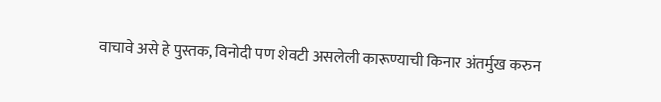वाचावे असे हे पुस्तक, विनोदी पण शेवटी असलेली कारूण्याची किनार अंतर्मुख करुन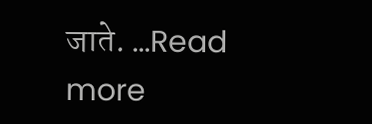जाते. ...Read more